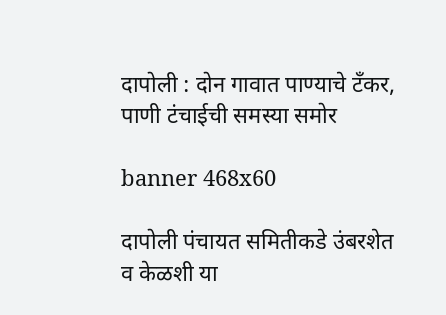दापोली : दोन गावात पाण्याचे टॅंकर, पाणी टंचाईची समस्या समोर

banner 468x60

दापोली पंचायत समितीकडे उंबरशेत व केळशी या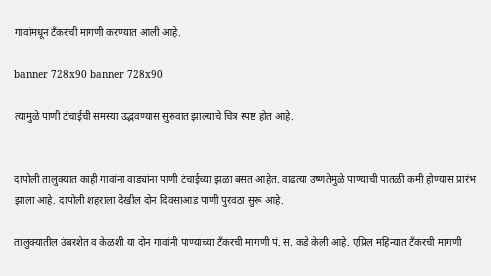गावांमधून टँकरची मागणी करण्यात आली आहे.

banner 728x90 banner 728x90

त्यामुळे पाणी टंचाईची समस्या उद्भवण्यास सुरुवात झाल्याचे चित्र स्पष्ट होत आहे.


दापोली तालुक्यात काही गावांना वाड्यांना पाणी टंचाईच्या झळा बसत आहेत. वाढत्या उष्णतेमुळे पाण्याची पातळी कमी होण्यास प्रारंभ झाला आहे. दापोली शहराला देखील दोन दिवसाआड पाणी पुरवठा सुरू आहे.

तालुक्यातील उंबरशेत व केळशी या दोन गावांनी पाण्याच्या टँकरची मागणी पं. स. कडे केली आहे. एप्रिल महिन्यात टँकरची मागणी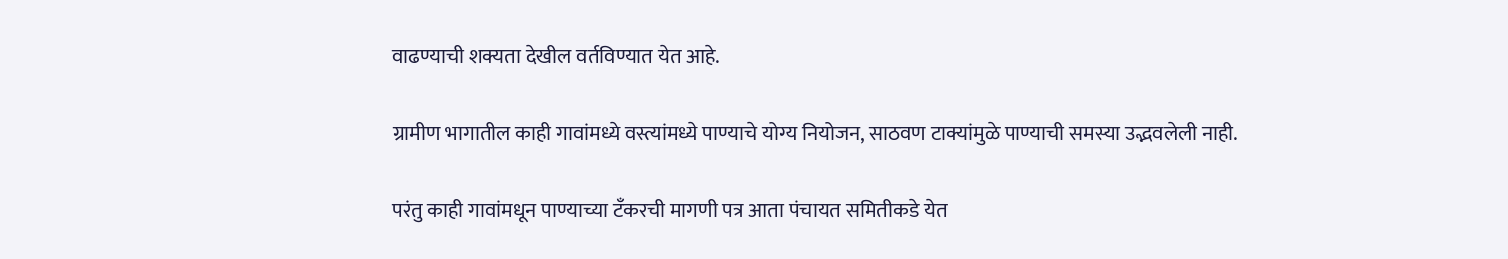वाढण्याची शक्यता देखील वर्तविण्यात येत आहे.

ग्रामीण भागातील काही गावांमध्ये वस्त्यांमध्ये पाण्याचे योग्य नियोजन, साठवण टाक्यांमुळे पाण्याची समस्या उद्भवलेली नाही.

परंतु काही गावांमधून पाण्याच्या टँकरची मागणी पत्र आता पंचायत समितीकडे येत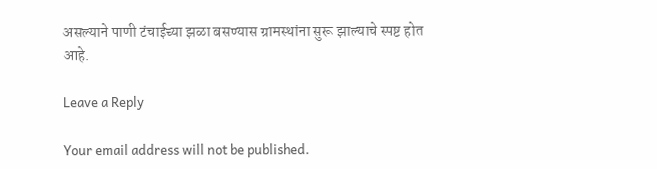असल्याने पाणी टंचाईच्या झळा बसण्यास ग्रामस्थांना सुरू झाल्याचे स्पष्ट होत आहे.

Leave a Reply

Your email address will not be published.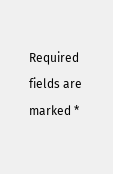Required fields are marked *